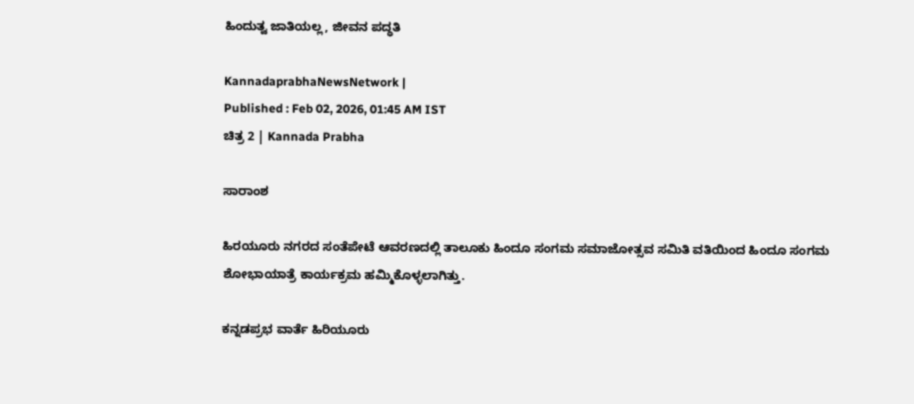ಹಿಂದುತ್ವ ಜಾತಿಯಲ್ಲ, ಜೀವನ ಪದ್ಧತಿ

KannadaprabhaNewsNetwork |
Published : Feb 02, 2026, 01:45 AM IST
ಚಿತ್ರ 2 | Kannada Prabha

ಸಾರಾಂಶ

ಹಿರಯೂರು ನಗರದ ಸಂತೆಪೇಟೆ ಆವರಣದಲ್ಲಿ ತಾಲೂಕು ಹಿಂದೂ ಸಂಗಮ ಸಮಾಜೋತ್ಸವ ಸಮಿತಿ ವತಿಯಿಂದ ಹಿಂದೂ ಸಂಗಮ ಶೋಭಾಯಾತ್ರೆ ಕಾರ್ಯಕ್ರಮ ಹಮ್ಮಿಕೊಳ್ಳಲಾಗಿತ್ತು.

ಕನ್ನಡಪ್ರಭ ವಾರ್ತೆ ಹಿರಿಯೂರು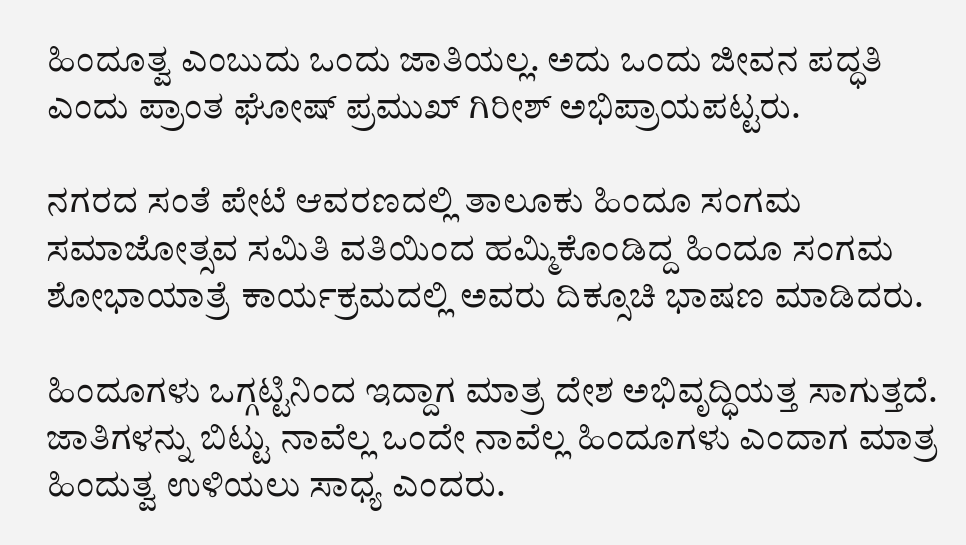ಹಿಂದೂತ್ವ ಎಂಬುದು ಒಂದು ಜಾತಿಯಲ್ಲ. ಅದು ಒಂದು ಜೀವನ ಪದ್ಧತಿ ಎಂದು ಪ್ರಾಂತ ಘೋಷ್ ಪ್ರಮುಖ್ ಗಿರೀಶ್ ಅಭಿಪ್ರಾಯಪಟ್ಟರು.

ನಗರದ ಸಂತೆ ಪೇಟೆ ಆವರಣದಲ್ಲಿ ತಾಲೂಕು ಹಿಂದೂ ಸಂಗಮ ಸಮಾಜೋತ್ಸವ ಸಮಿತಿ ವತಿಯಿಂದ ಹಮ್ಮಿಕೊಂಡಿದ್ದ ಹಿಂದೂ ಸಂಗಮ ಶೋಭಾಯಾತ್ರೆ ಕಾರ್ಯಕ್ರಮದಲ್ಲಿ ಅವರು ದಿಕ್ಸೂಚಿ ಭಾಷಣ ಮಾಡಿದರು.

ಹಿಂದೂಗಳು ಒಗ್ಗಟ್ಟಿನಿಂದ ಇದ್ದಾಗ ಮಾತ್ರ ದೇಶ ಅಭಿವೃದ್ಧಿಯತ್ತ ಸಾಗುತ್ತದೆ. ಜಾತಿಗಳನ್ನು ಬಿಟ್ಟು ನಾವೆಲ್ಲ ಒಂದೇ ನಾವೆಲ್ಲ ಹಿಂದೂಗಳು ಎಂದಾಗ ಮಾತ್ರ ಹಿಂದುತ್ವ ಉಳಿಯಲು ಸಾಧ್ಯ ಎಂದರು.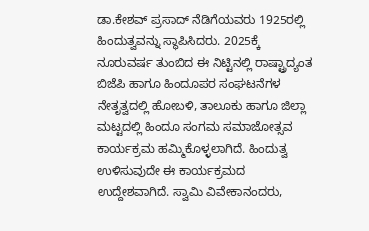ಡಾ.ಕೇಶವ್ ಪ್ರಸಾದ್ ನೆಡಿಗೆಯವರು 1925ರಲ್ಲಿ ಹಿಂದುತ್ವವನ್ನು ಸ್ಥಾಪಿಸಿದರು. 2025ಕ್ಕೆ ನೂರುವರ್ಷ ತುಂಬಿದ ಈ ನಿಟ್ಟಿನಲ್ಲಿ ರಾಷ್ಟ್ರಾದ್ಯಂತ ಬಿಜೆಪಿ ಹಾಗೂ ಹಿಂದೂಪರ ಸಂಘಟನೆಗಳ ನೇತೃತ್ವದಲ್ಲಿ ಹೋಬಳಿ, ತಾಲೂಕು ಹಾಗೂ ಜಿಲ್ಲಾ ಮಟ್ಟದಲ್ಲಿ ಹಿಂದೂ ಸಂಗಮ ಸಮಾಜೋತ್ಸವ ಕಾರ್ಯಕ್ರಮ ಹಮ್ಮಿಕೊಳ್ಳಲಾಗಿದೆ. ಹಿಂದುತ್ವ ಉಳಿಸುವುದೇ ಈ ಕಾರ್ಯಕ್ರಮದ ಉದ್ದೇಶವಾಗಿದೆ. ಸ್ವಾಮಿ ವಿವೇಕಾನಂದರು,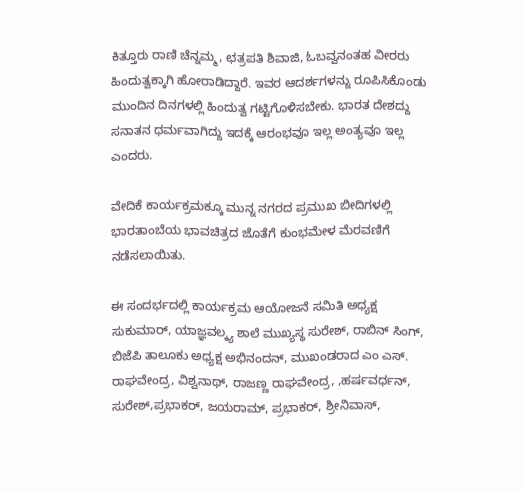ಕಿತ್ತೂರು ರಾಣಿ ಚೆನ್ನಮ್ಮ, ಛತ್ರಪತಿ ಶಿವಾಜಿ, ಓಬವ್ವನಂತಹ ವೀರರು ಹಿಂದುತ್ವಕ್ಕಾಗಿ ಹೋರಾಡಿದ್ದಾರೆ. ಇವರ ಆದರ್ಶಗಳನ್ನು ರೂಪಿಸಿಕೊಂಡು ಮುಂದಿನ ದಿನಗಳಲ್ಲಿ ಹಿಂದುತ್ವ ಗಟ್ಟಿಗೊಳಿಸಬೇಕು. ಭಾರತ ದೇಶದ್ದು ಸನಾತನ ಧರ್ಮವಾಗಿದ್ದು ಇದಕ್ಕೆ ಆರಂಭವೂ ಇಲ್ಲ ಅಂತ್ಯವೂ ಇಲ್ಲ ಎಂದರು.

ವೇದಿಕೆ ಕಾರ್ಯಕ್ರಮಕ್ಕೂ ಮುನ್ನ ನಗರದ ಪ್ರಮುಖ ಬೀದಿಗಳಲ್ಲಿ ಭಾರತಾಂಬೆಯ ಭಾವಚಿತ್ರದ ಜೊತೆಗೆ ಕುಂಭಮೇಳ ಮೆರವಣಿಗೆ ನಡೆಸಲಾಯಿತು.

ಈ ಸಂದರ್ಭದಲ್ಲಿ ಕಾರ್ಯಕ್ರಮ ಆಯೋಜನೆ ಸಮಿತಿ ಅಧ್ಯಕ್ಷ ಸುಕುಮಾರ್, ಯಾಜ್ಞವಲ್ಕ್ಯ ಶಾಲೆ ಮುಖ್ಯಸ್ಥ ಸುರೇಶ್, ರಾಬಿನ್ ಸಿಂಗ್, ಬಿಜೆಪಿ ತಾಲೂಕು ಅಧ್ಯಕ್ಷ ಅಭಿನಂದನ್, ಮುಖಂಡರಾದ ಎಂ ಎಸ್. ರಾಘವೇಂದ್ರ, ವಿಶ್ವನಾಥ್, ರಾಜಣ್ಣ ರಾಘವೇಂದ್ರ, ,ಹರ್ಷವರ್ಧನ್, ಸುರೇಶ್,ಪ್ರಭಾಕರ್, ಜಯರಾಮ್, ಪ್ರಭಾಕರ್, ಶ್ರೀನಿವಾಸ್,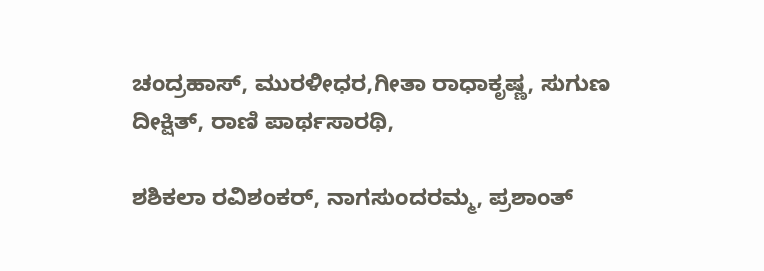ಚಂದ್ರಹಾಸ್, ಮುರಳೀಧರ,ಗೀತಾ ರಾಧಾಕೃಷ್ಣ, ಸುಗುಣ ದೀಕ್ಷಿತ್, ರಾಣಿ ಪಾರ್ಥಸಾರಥಿ,

ಶಶಿಕಲಾ ರವಿಶಂಕರ್, ನಾಗಸುಂದರಮ್ಮ, ಪ್ರಶಾಂತ್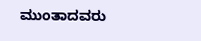ಮುಂತಾದವರು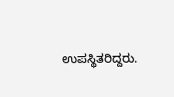ಉಪಸ್ಥಿತರಿದ್ದರು.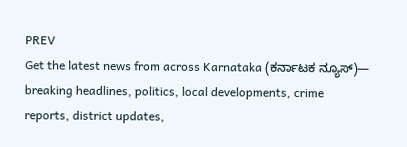PREV
Get the latest news from across Karnataka (ಕರ್ನಾಟಕ ನ್ಯೂಸ್)— breaking headlines, politics, local developments, crime reports, district updates,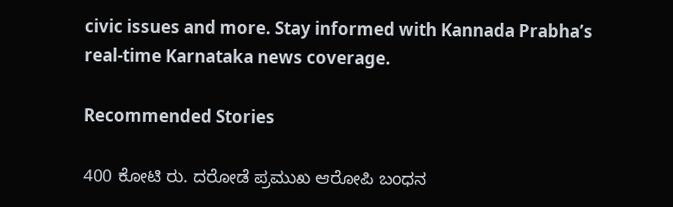civic issues and more. Stay informed with Kannada Prabha’s real‑time Karnataka news coverage.

Recommended Stories

400 ಕೋಟಿ ರು. ದರೋಡೆ ಪ್ರಮುಖ ಆರೋಪಿ ಬಂಧನ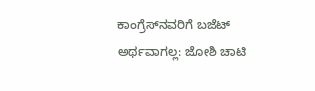ಕಾಂಗ್ರೆಸ್‌ನವರಿಗೆ ಬಜೆಟ್ ಅರ್ಥವಾಗಲ್ಲ: ಜೋಶಿ ಚಾಟಿ